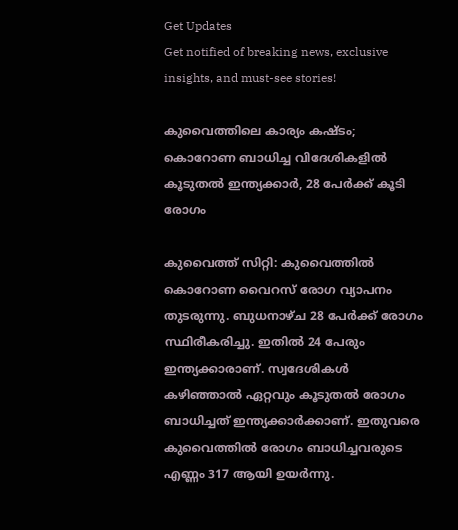Get Updates
Get notified of breaking news, exclusive insights, and must-see stories!

കുവൈത്തിലെ കാര്യം കഷ്ടം; കൊറോണ ബാധിച്ച വിദേശികളില്‍ കൂടുതല്‍ ഇന്ത്യക്കാര്‍, 28 പേര്‍ക്ക് കൂടി രോഗം

കുവൈത്ത് സിറ്റി: കുവൈത്തില്‍ കൊറോണ വൈറസ് രോഗ വ്യാപനം തുടരുന്നു. ബുധനാഴ്ച 28 പേര്‍ക്ക് രോഗം സ്ഥിരീകരിച്ചു. ഇതില്‍ 24 പേരും ഇന്ത്യക്കാരാണ്. സ്വദേശികള്‍ കഴിഞ്ഞാല്‍ ഏറ്റവും കൂടുതല്‍ രോഗം ബാധിച്ചത് ഇന്ത്യക്കാര്‍ക്കാണ്. ഇതുവരെ കുവൈത്തില്‍ രോഗം ബാധിച്ചവരുടെ എണ്ണം 317 ആയി ഉയര്‍ന്നു.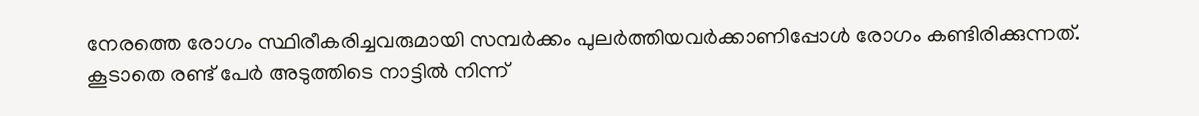നേരത്തെ രോഗം സ്ഥിരീകരിച്ചവരുമായി സമ്പര്‍ക്കം പുലര്‍ത്തിയവര്‍ക്കാണിപ്പോള്‍ രോഗം കണ്ടിരിക്കുന്നത്. കൂടാതെ രണ്ട് പേര്‍ അടുത്തിടെ നാട്ടില്‍ നിന്ന്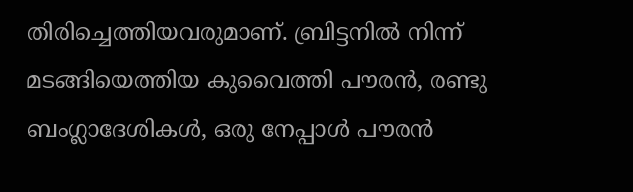തിരിച്ചെത്തിയവരുമാണ്. ബ്രിട്ടനില്‍ നിന്ന് മടങ്ങിയെത്തിയ കുവൈത്തി പൗരന്‍, രണ്ടു ബംഗ്ലാദേശികള്‍, ഒരു നേപ്പാള്‍ പൗരന്‍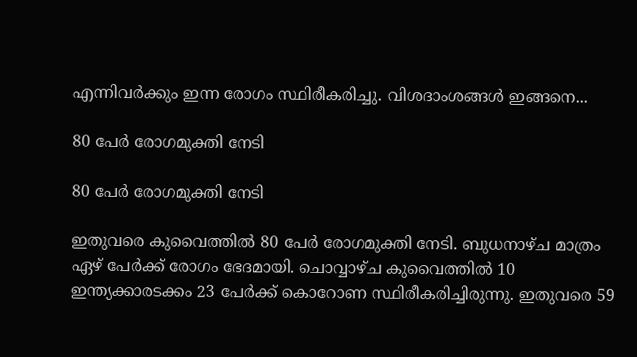എന്നിവര്‍ക്കും ഇന്ന രോഗം സ്ഥിരീകരിച്ചു. വിശദാംശങ്ങള്‍ ഇങ്ങനെ...

80 പേര്‍ രോഗമുക്തി നേടി

80 പേര്‍ രോഗമുക്തി നേടി

ഇതുവരെ കുവൈത്തില്‍ 80 പേര്‍ രോഗമുക്തി നേടി. ബുധനാഴ്ച മാത്രം ഏഴ് പേര്‍ക്ക് രോഗം ഭേദമായി. ചൊവ്വാഴ്ച കുവൈത്തില്‍ 10 ഇന്ത്യക്കാരടക്കം 23 പേര്‍ക്ക് കൊറോണ സ്ഥിരീകരിച്ചിരുന്നു. ഇതുവരെ 59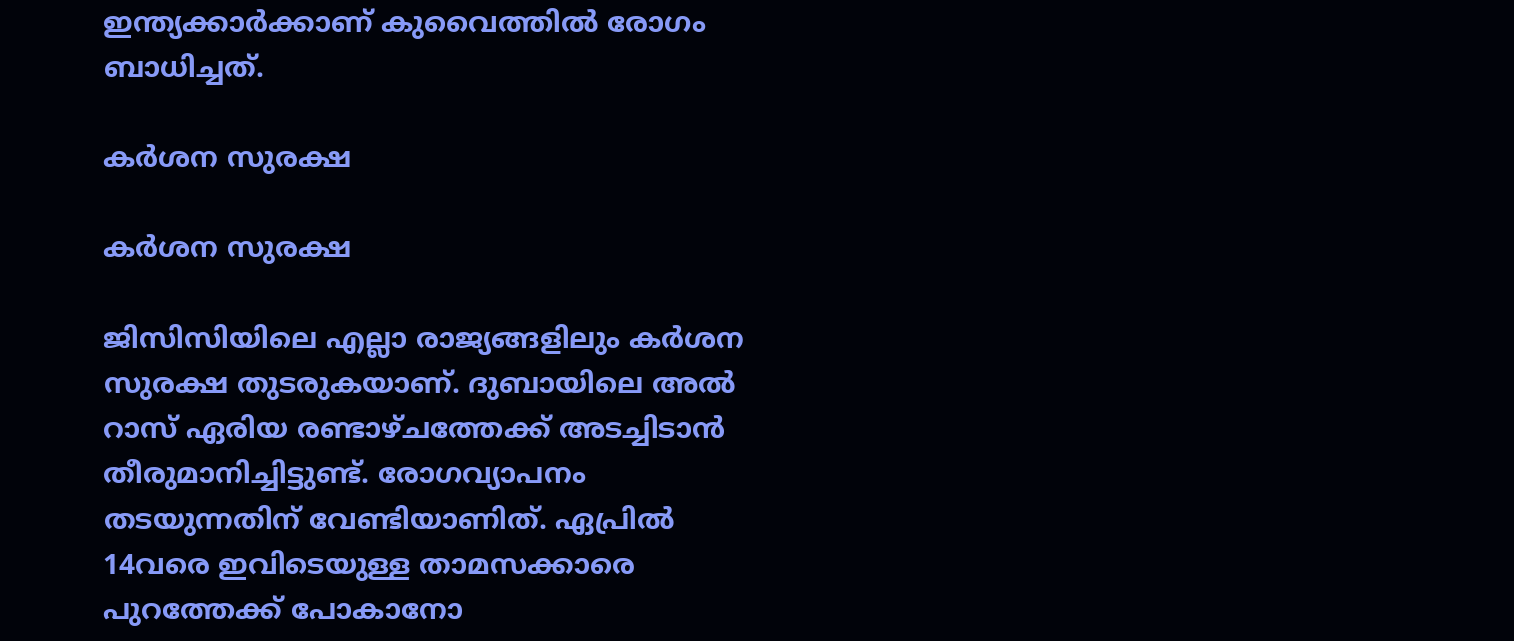ഇന്ത്യക്കാര്‍ക്കാണ് കുവൈത്തില്‍ രോഗം ബാധിച്ചത്.

കര്‍ശന സുരക്ഷ

കര്‍ശന സുരക്ഷ

ജിസിസിയിലെ എല്ലാ രാജ്യങ്ങളിലും കര്‍ശന സുരക്ഷ തുടരുകയാണ്. ദുബായിലെ അല്‍ റാസ് ഏരിയ രണ്ടാഴ്ചത്തേക്ക് അടച്ചിടാന്‍ തീരുമാനിച്ചിട്ടുണ്ട്. രോഗവ്യാപനം തടയുന്നതിന് വേണ്ടിയാണിത്. ഏപ്രില്‍ 14വരെ ഇവിടെയുള്ള താമസക്കാരെ പുറത്തേക്ക് പോകാനോ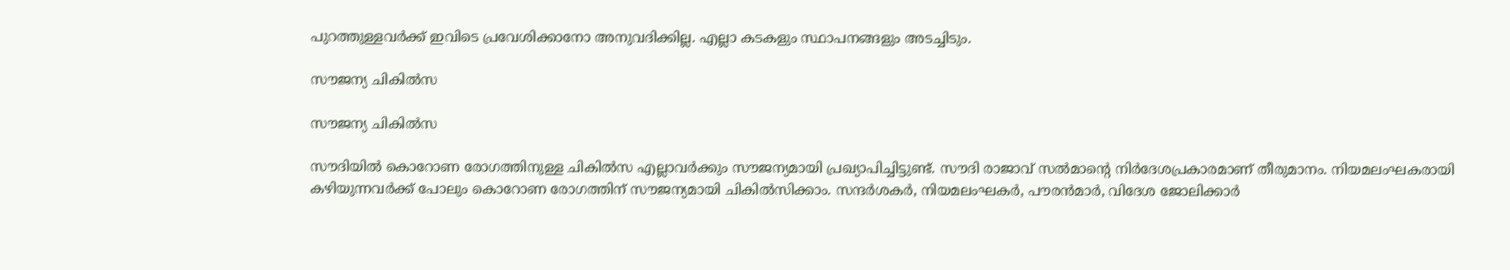പുറത്തുള്ളവര്‍ക്ക് ഇവിടെ പ്രവേശിക്കാനോ അനുവദിക്കില്ല. എല്ലാ കടകളും സ്ഥാപനങ്ങളും അടച്ചിടും.

സൗജന്യ ചികില്‍സ

സൗജന്യ ചികില്‍സ

സൗദിയില്‍ കൊറോണ രോഗത്തിനുള്ള ചികില്‍സ എല്ലാവര്‍ക്കും സൗജന്യമായി പ്രഖ്യാപിച്ചിട്ടുണ്ട്. സൗദി രാജാവ് സല്‍മാന്റെ നിര്‍ദേശപ്രകാരമാണ് തീരുമാനം. നിയമലംഘകരായി കഴിയുന്നവര്‍ക്ക് പോലും കൊറോണ രോഗത്തിന് സൗജന്യമായി ചികില്‍സിക്കാം. സന്ദര്‍ശകര്‍, നിയമലംഘകര്‍, പൗരന്‍മാര്‍, വിദേശ ജോലിക്കാര്‍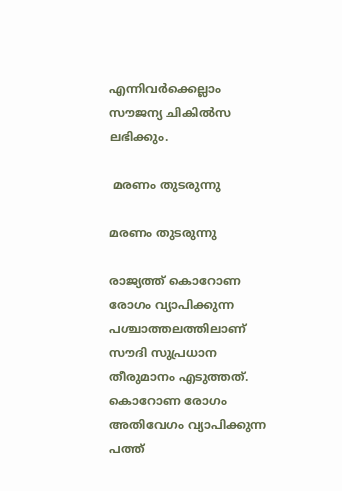എന്നിവര്‍ക്കെല്ലാം സൗജന്യ ചികില്‍സ ലഭിക്കും.

 മരണം തുടരുന്നു

മരണം തുടരുന്നു

രാജ്യത്ത് കൊറോണ രോഗം വ്യാപിക്കുന്ന പശ്ചാത്തലത്തിലാണ് സൗദി സുപ്രധാന തീരുമാനം എടുത്തത്. കൊറോണ രോഗം അതിവേഗം വ്യാപിക്കുന്ന പത്ത്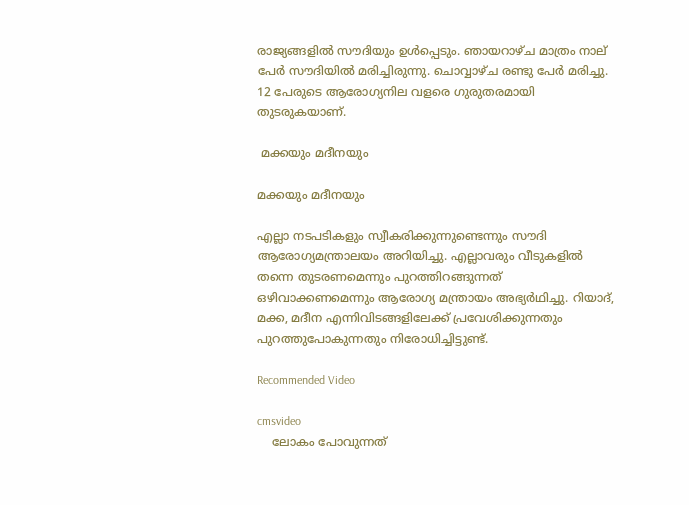രാജ്യങ്ങളില്‍ സൗദിയും ഉള്‍പ്പെടും. ഞായറാഴ്ച മാത്രം നാല് പേര്‍ സൗദിയില്‍ മരിച്ചിരുന്നു. ചൊവ്വാഴ്ച രണ്ടു പേര്‍ മരിച്ചു. 12 പേരുടെ ആരോഗ്യനില വളരെ ഗുരുതരമായി തുടരുകയാണ്.

 മക്കയും മദീനയും

മക്കയും മദീനയും

എല്ലാ നടപടികളും സ്വീകരിക്കുന്നുണ്ടെന്നും സൗദി ആരോഗ്യമന്ത്രാലയം അറിയിച്ചു. എല്ലാവരും വീടുകളില്‍ തന്നെ തുടരണമെന്നും പുറത്തിറങ്ങുന്നത് ഒഴിവാക്കണമെന്നും ആരോഗ്യ മന്ത്രായം അഭ്യര്‍ഥിച്ചു. റിയാദ്, മക്ക, മദീന എന്നിവിടങ്ങളിലേക്ക് പ്രവേശിക്കുന്നതും പുറത്തുപോകുന്നതും നിരോധിച്ചിട്ടുണ്ട്.

Recommended Video

cmsvideo
    ലോകം പോവുന്നത്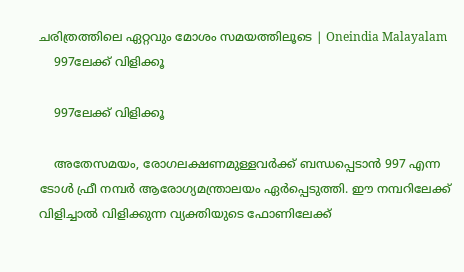ചരിത്രത്തിലെ ഏറ്റവും മോശം സമയത്തിലൂടെ | Oneindia Malayalam
    997ലേക്ക് വിളിക്കൂ

    997ലേക്ക് വിളിക്കൂ

    അതേസമയം, രോഗലക്ഷണമുള്ളവര്‍ക്ക് ബന്ധപ്പെടാന്‍ 997 എന്ന ടോള്‍ ഫ്രീ നമ്പര്‍ ആരോഗ്യമന്ത്രാലയം ഏര്‍പ്പെടുത്തി. ഈ നമ്പറിലേക്ക് വിളിച്ചാല്‍ വിളിക്കുന്ന വ്യക്തിയുടെ ഫോണിലേക്ക്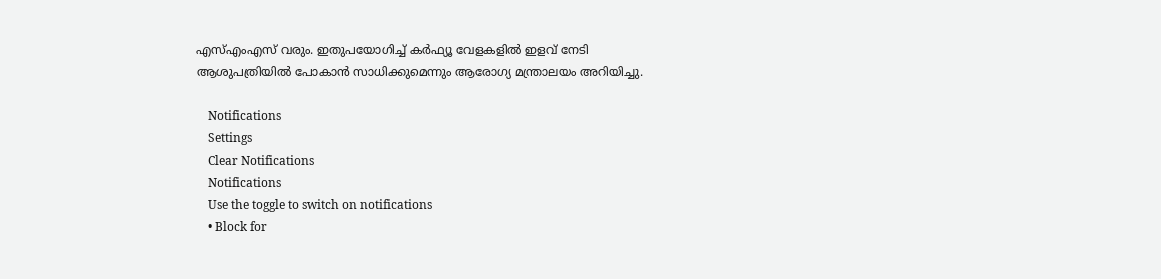എസ്എംഎസ് വരും. ഇതുപയോഗിച്ച് കര്‍ഫ്യൂ വേളകളില്‍ ഇളവ് നേടി ആശുപത്രിയില്‍ പോകാന്‍ സാധിക്കുമെന്നും ആരോഗ്യ മന്ത്രാലയം അറിയിച്ചു.

    Notifications
    Settings
    Clear Notifications
    Notifications
    Use the toggle to switch on notifications
    • Block for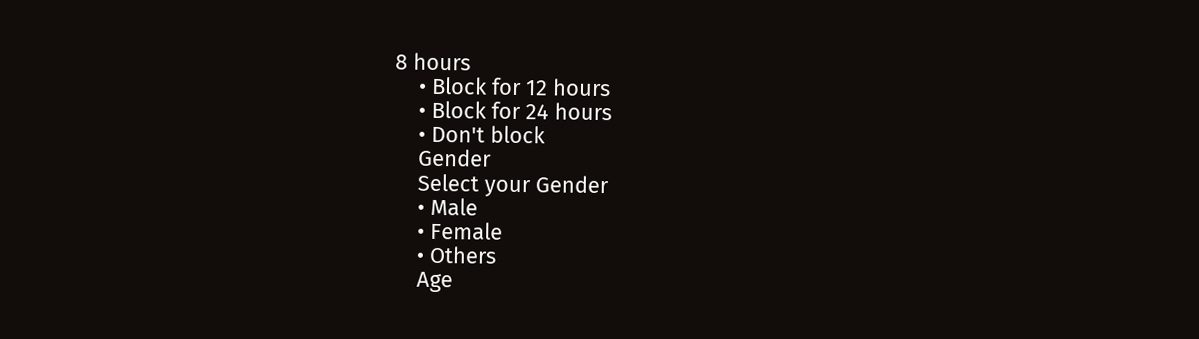8 hours
    • Block for 12 hours
    • Block for 24 hours
    • Don't block
    Gender
    Select your Gender
    • Male
    • Female
    • Others
    Age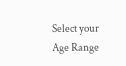Select your Age Range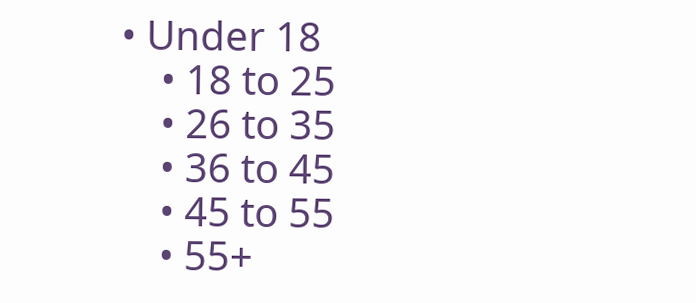• Under 18
    • 18 to 25
    • 26 to 35
    • 36 to 45
    • 45 to 55
    • 55+